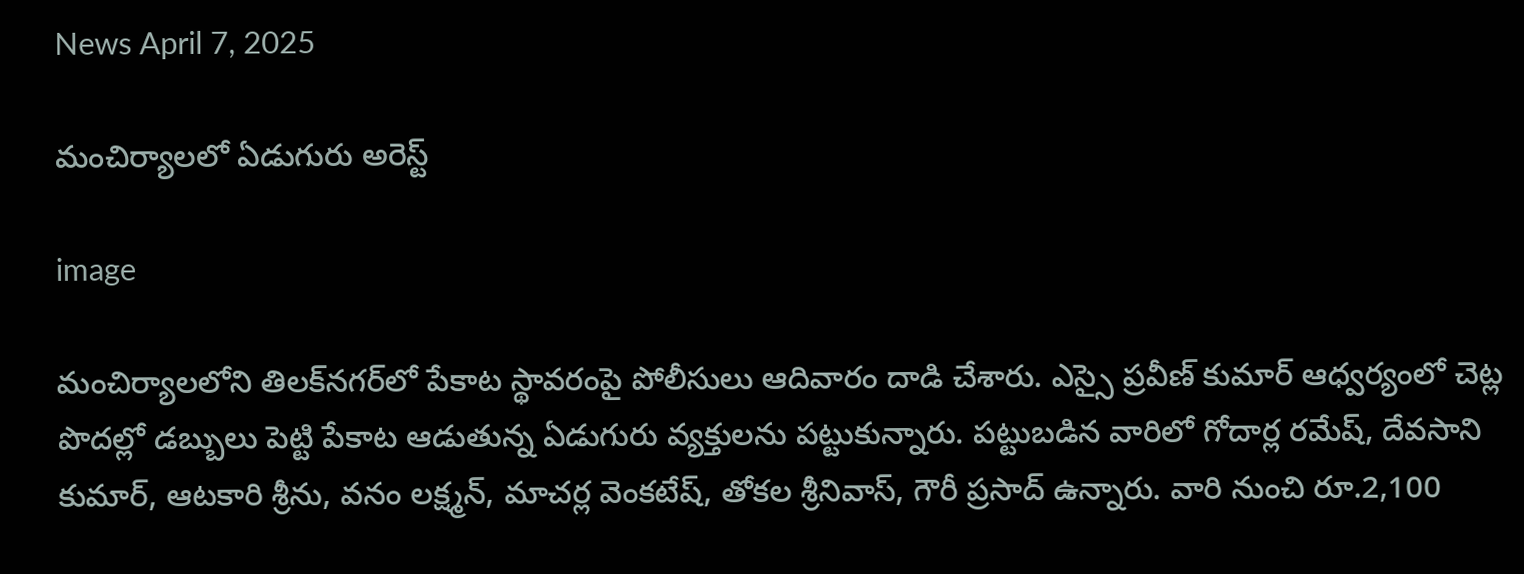News April 7, 2025

మంచిర్యాలలో ఏడుగురు అరెస్ట్

image

మంచిర్యాలలోని తిలక్‌నగర్‌లో పేకాట స్థావరంపై పోలీసులు ఆదివారం దాడి చేశారు. ఎస్సై ప్రవీణ్ కుమార్ ఆధ్వర్యంలో చెట్ల పొదల్లో డబ్బులు పెట్టి పేకాట ఆడుతున్న ఏడుగురు వ్యక్తులను పట్టుకున్నారు. పట్టుబడిన వారిలో గోదార్ల రమేష్, దేవసాని కుమార్, ఆటకారి శ్రీను, వనం లక్ష్మన్, మాచర్ల వెంకటేష్, తోకల శ్రీనివాస్, గౌరీ ప్రసాద్ ఉన్నారు. వారి నుంచి రూ.2,100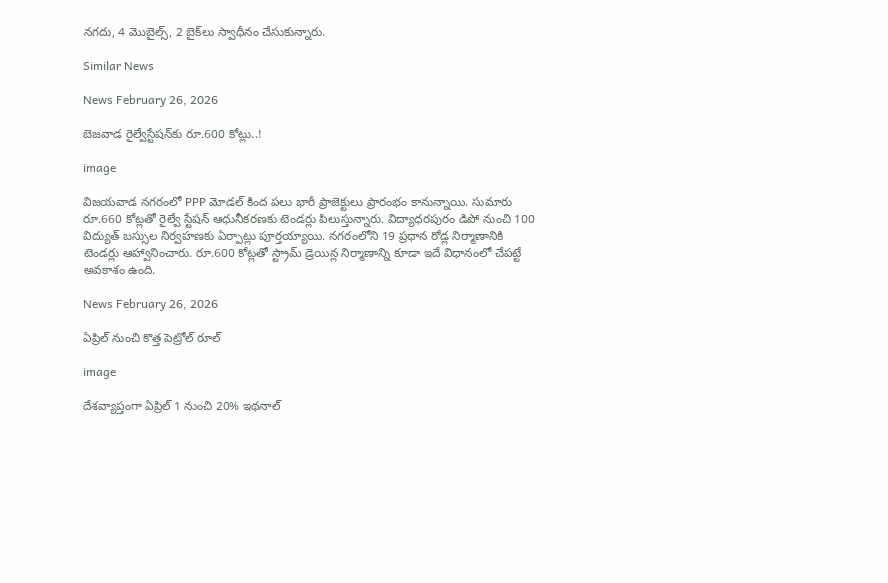నగదు, 4 మొబైల్స్, 2 బైక్‌లు స్వాధీనం చేసుకున్నారు.

Similar News

News February 26, 2026

బెజవాడ రైల్వేస్టేషన్‌కు రూ.600 కోట్లు..!

image

విజయవాడ నగరంలో PPP మోడల్ కింద పలు భారీ ప్రాజెక్టులు ప్రారంభం కానున్నాయి. సుమారు రూ.660 కోట్లతో రైల్వే స్టేషన్ ఆధునీకరణకు టెండర్లు పిలుస్తున్నారు. విద్యాధరపురం డిపో నుంచి 100 విద్యుత్ బస్సుల నిర్వహణకు ఏర్పాట్లు పూర్తయ్యాయి. నగరంలోని 19 ప్రధాన రోడ్ల నిర్మాణానికి టెండర్లు ఆహ్వానించారు. రూ.600 కోట్లతో స్ట్రామ్ డ్రెయిన్ల నిర్మాణాన్ని కూడా ఇదే విధానంలో చేపట్టే అవకాశం ఉంది.

News February 26, 2026

ఏప్రిల్ నుంచి కొత్త పెట్రోల్ రూల్

image

దేశవ్యాప్తంగా ఏప్రిల్ 1 నుంచి 20% ఇథనాల్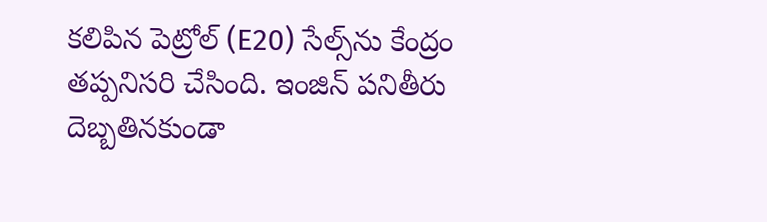కలిపిన పెట్రోల్ (E20) సేల్స్‌ను కేంద్రం తప్పనిసరి చేసింది. ఇంజిన్ పనితీరు దెబ్బతినకుండా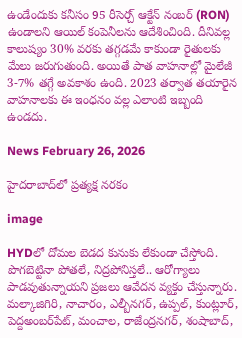ఉండేందుకు కనీసం 95 రీసెర్చ్ ఆక్టేన్ నంబర్ (RON) ఉండాలని ఆయిల్ కంపెనీలను ఆదేశించింది. దీనివల్ల కాలుష్యం 30% వరకు తగ్గడమే కాకుండా రైతులకు మేలు జరుగుతుంది. అయితే పాత వాహనాల్లో మైలేజీ 3-7% తగ్గే అవకాశం ఉంది. 2023 తర్వాత తయారైన వాహనాలకు ఈ ఇంధనం వల్ల ఎలాంటి ఇబ్బంది ఉండదు.

News February 26, 2026

హైదరాబాద్‌లో ప్రత్యక్ష నరకం

image

HYDలో దోమల బెడద కునుకు లేకుండా చేస్తోంది. పొగబెట్టినా పోతలే, నిద్రపోనిస్తలే.. ఆరోగ్యాలు పాడవుతున్నాయని ప్రజలు ఆవేదన వ్యక్తం చేస్తున్నారు. మల్కాజిగిరి, నాచారం, ఎల్బీనగర్, ఉప్పల్, కుంట్లూర్, పెద్దఅంబర్‌పేట్, మంచాల, రాజేంద్రనగర్, శంషాబాద్,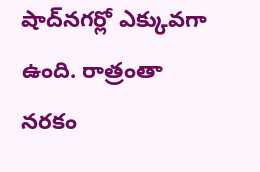షాద్‌నగర్లో ఎక్కువగా ఉంది. రాత్రంతా నరకం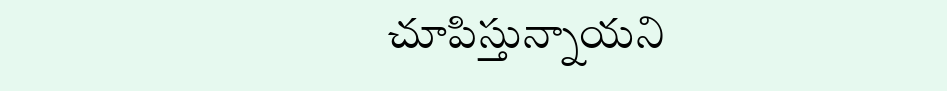చూపిస్తున్నాయని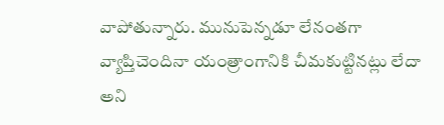వాపోతున్నారు. మునుపెన్నడూ లేనంతగా వ్యాప్తిచెందినా యంత్రాంగానికి చీమకుట్టినట్లు లేదా అని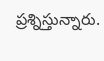ప్రశ్నిస్తున్నారు.